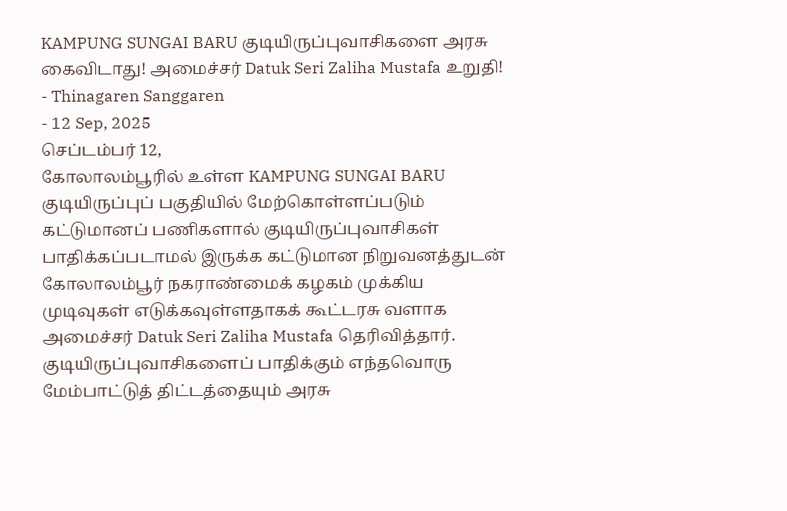KAMPUNG SUNGAI BARU குடியிருப்புவாசிகளை அரசு கைவிடாது! அமைச்சர் Datuk Seri Zaliha Mustafa உறுதி!
- Thinagaren Sanggaren
- 12 Sep, 2025
செப்டம்பர் 12,
கோலாலம்பூரில் உள்ள KAMPUNG SUNGAI BARU குடியிருப்புப் பகுதியில் மேற்கொள்ளப்படும் கட்டுமானப் பணிகளால் குடியிருப்புவாசிகள் பாதிக்கப்படாமல் இருக்க கட்டுமான நிறுவனத்துடன் கோலாலம்பூர் நகராண்மைக் கழகம் முக்கிய முடிவுகள் எடுக்கவுள்ளதாகக் கூட்டரசு வளாக அமைச்சர் Datuk Seri Zaliha Mustafa தெரிவித்தார். குடியிருப்புவாசிகளைப் பாதிக்கும் எந்தவொரு மேம்பாட்டுத் திட்டத்தையும் அரசு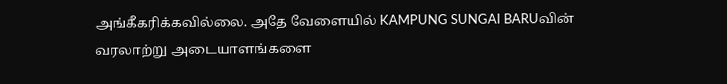அங்கீகரிக்கவில்லை. அதே வேளையில் KAMPUNG SUNGAI BARUவின் வரலாற்று அடையாளங்களை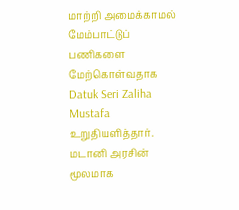மாற்றி அமைக்காமல் மேம்பாட்டுப் பணிகளை மேற்கொள்வதாக Datuk Seri Zaliha Mustafa உறுதியளித்தார்.
மடானி அரசின்
மூலமாக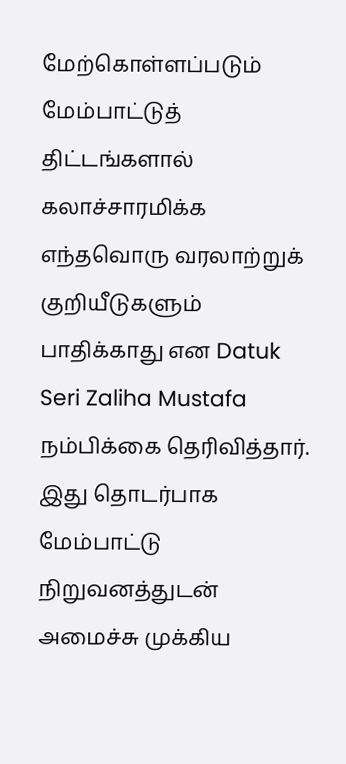மேற்கொள்ளப்படும் மேம்பாட்டுத் திட்டங்களால் கலாச்சாரமிக்க எந்தவொரு வரலாற்றுக்
குறியீடுகளும் பாதிக்காது என Datuk
Seri Zaliha Mustafa நம்பிக்கை தெரிவித்தார். இது தொடர்பாக மேம்பாட்டு
நிறுவனத்துடன் அமைச்சு முக்கிய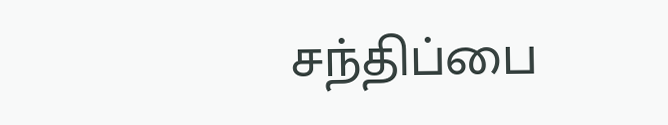சந்திப்பை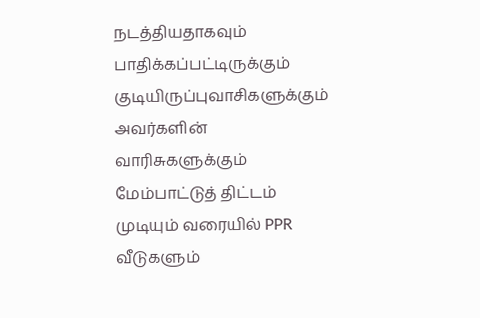நடத்தியதாகவும் பாதிக்கப்பட்டிருக்கும் குடியிருப்புவாசிகளுக்கும்
அவர்களின் வாரிசுகளுக்கும் மேம்பாட்டுத் திட்டம் முடியும் வரையில் PPR வீடுகளும்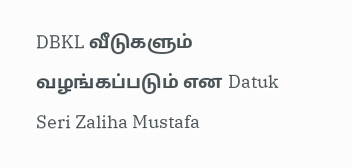DBKL வீடுகளும் வழங்கப்படும் என Datuk
Seri Zaliha Mustafa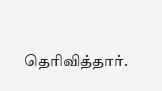தெரிவித்தார்.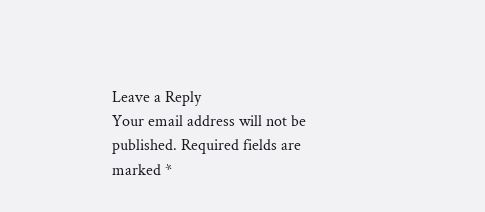Leave a Reply
Your email address will not be published. Required fields are marked *